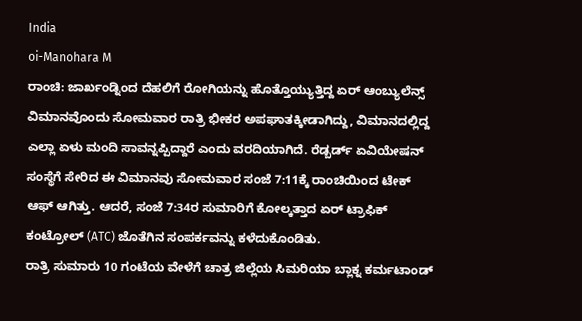India
oi-Manohara M
ರಾಂಚಿ: ಜಾರ್ಖಂಡ್ನಿಂದ ದೆಹಲಿಗೆ ರೋಗಿಯನ್ನು ಹೊತ್ತೊಯ್ಯುತ್ತಿದ್ದ ಏರ್ ಆಂಬ್ಯುಲೆನ್ಸ್ ವಿಮಾನವೊಂದು ಸೋಮವಾರ ರಾತ್ರಿ ಭೀಕರ ಅಪಘಾತಕ್ಕೀಡಾಗಿದ್ದು, ವಿಮಾನದಲ್ಲಿದ್ದ ಎಲ್ಲಾ ಏಳು ಮಂದಿ ಸಾವನ್ನಪ್ಪಿದ್ದಾರೆ ಎಂದು ವರದಿಯಾಗಿದೆ. ರೆಡ್ಬರ್ಡ್ ಏವಿಯೇಷನ್ ಸಂಸ್ಥೆಗೆ ಸೇರಿದ ಈ ವಿಮಾನವು ಸೋಮವಾರ ಸಂಜೆ 7:11ಕ್ಕೆ ರಾಂಚಿಯಿಂದ ಟೇಕ್ ಆಫ್ ಆಗಿತ್ತು. ಆದರೆ, ಸಂಜೆ 7:34ರ ಸುಮಾರಿಗೆ ಕೋಲ್ಕತ್ತಾದ ಏರ್ ಟ್ರಾಫಿಕ್ ಕಂಟ್ರೋಲ್ (ATC) ಜೊತೆಗಿನ ಸಂಪರ್ಕವನ್ನು ಕಳೆದುಕೊಂಡಿತು.
ರಾತ್ರಿ ಸುಮಾರು 10 ಗಂಟೆಯ ವೇಳೆಗೆ ಚಾತ್ರ ಜಿಲ್ಲೆಯ ಸಿಮರಿಯಾ ಬ್ಲಾಕ್ನ ಕರ್ಮಟಾಂಡ್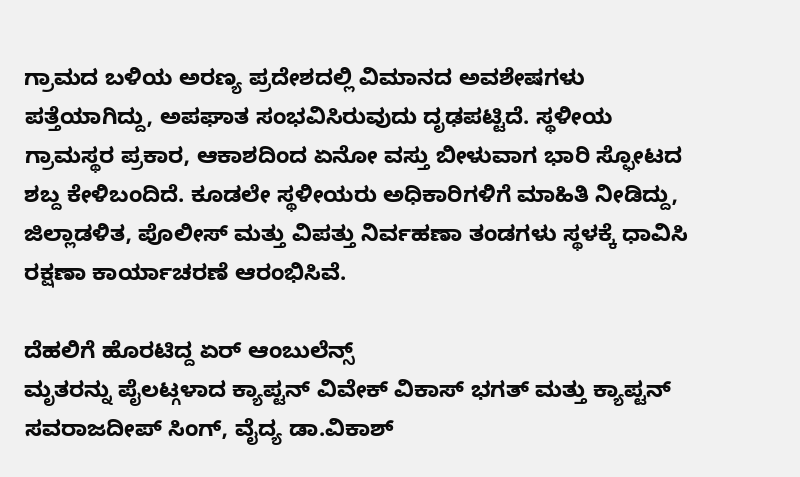ಗ್ರಾಮದ ಬಳಿಯ ಅರಣ್ಯ ಪ್ರದೇಶದಲ್ಲಿ ವಿಮಾನದ ಅವಶೇಷಗಳು ಪತ್ತೆಯಾಗಿದ್ದು, ಅಪಘಾತ ಸಂಭವಿಸಿರುವುದು ದೃಢಪಟ್ಟಿದೆ. ಸ್ಥಳೀಯ ಗ್ರಾಮಸ್ಥರ ಪ್ರಕಾರ, ಆಕಾಶದಿಂದ ಏನೋ ವಸ್ತು ಬೀಳುವಾಗ ಭಾರಿ ಸ್ಫೋಟದ ಶಬ್ದ ಕೇಳಿಬಂದಿದೆ. ಕೂಡಲೇ ಸ್ಥಳೀಯರು ಅಧಿಕಾರಿಗಳಿಗೆ ಮಾಹಿತಿ ನೀಡಿದ್ದು, ಜಿಲ್ಲಾಡಳಿತ, ಪೊಲೀಸ್ ಮತ್ತು ವಿಪತ್ತು ನಿರ್ವಹಣಾ ತಂಡಗಳು ಸ್ಥಳಕ್ಕೆ ಧಾವಿಸಿ ರಕ್ಷಣಾ ಕಾರ್ಯಾಚರಣೆ ಆರಂಭಿಸಿವೆ.

ದೆಹಲಿಗೆ ಹೊರಟಿದ್ದ ಏರ್ ಆಂಬುಲೆನ್ಸ್
ಮೃತರನ್ನು ಪೈಲಟ್ಗಳಾದ ಕ್ಯಾಪ್ಟನ್ ವಿವೇಕ್ ವಿಕಾಸ್ ಭಗತ್ ಮತ್ತು ಕ್ಯಾಪ್ಟನ್ ಸವರಾಜದೀಪ್ ಸಿಂಗ್, ವೈದ್ಯ ಡಾ.ವಿಕಾಶ್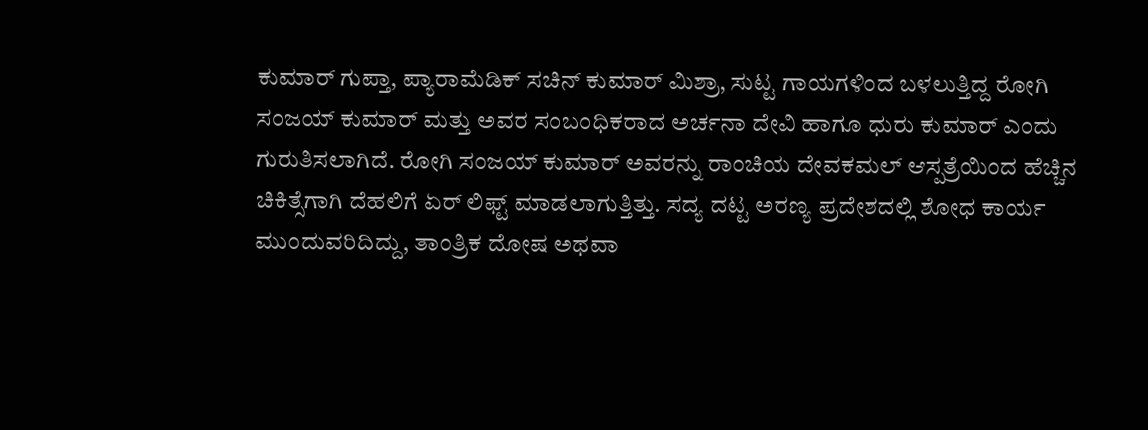ಕುಮಾರ್ ಗುಪ್ತಾ, ಪ್ಯಾರಾಮೆಡಿಕ್ ಸಚಿನ್ ಕುಮಾರ್ ಮಿಶ್ರಾ, ಸುಟ್ಟ ಗಾಯಗಳಿಂದ ಬಳಲುತ್ತಿದ್ದ ರೋಗಿ ಸಂಜಯ್ ಕುಮಾರ್ ಮತ್ತು ಅವರ ಸಂಬಂಧಿಕರಾದ ಅರ್ಚನಾ ದೇವಿ ಹಾಗೂ ಧುರು ಕುಮಾರ್ ಎಂದು ಗುರುತಿಸಲಾಗಿದೆ. ರೋಗಿ ಸಂಜಯ್ ಕುಮಾರ್ ಅವರನ್ನು ರಾಂಚಿಯ ದೇವಕಮಲ್ ಆಸ್ಪತ್ರೆಯಿಂದ ಹೆಚ್ಚಿನ ಚಿಕಿತ್ಸೆಗಾಗಿ ದೆಹಲಿಗೆ ಏರ್ ಲಿಫ್ಟ್ ಮಾಡಲಾಗುತ್ತಿತ್ತು. ಸದ್ಯ ದಟ್ಟ ಅರಣ್ಯ ಪ್ರದೇಶದಲ್ಲಿ ಶೋಧ ಕಾರ್ಯ ಮುಂದುವರಿದಿದ್ದು, ತಾಂತ್ರಿಕ ದೋಷ ಅಥವಾ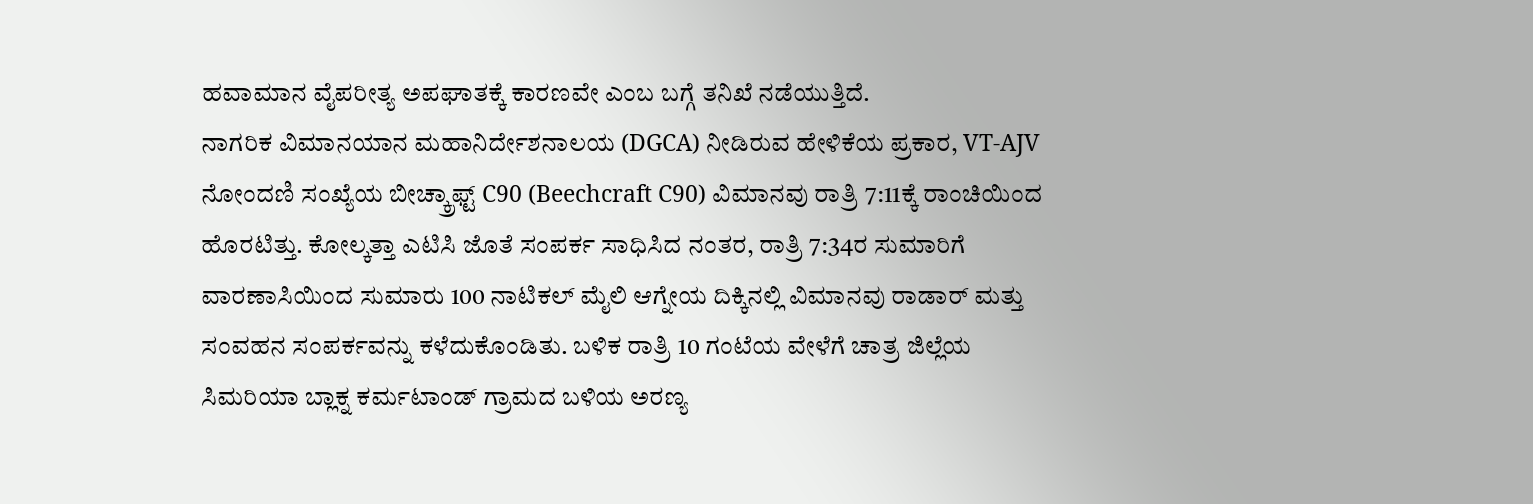ಹವಾಮಾನ ವೈಪರೀತ್ಯ ಅಪಘಾತಕ್ಕೆ ಕಾರಣವೇ ಎಂಬ ಬಗ್ಗೆ ತನಿಖೆ ನಡೆಯುತ್ತಿದೆ.
ನಾಗರಿಕ ವಿಮಾನಯಾನ ಮಹಾನಿರ್ದೇಶನಾಲಯ (DGCA) ನೀಡಿರುವ ಹೇಳಿಕೆಯ ಪ್ರಕಾರ, VT-AJV ನೋಂದಣಿ ಸಂಖ್ಯೆಯ ಬೀಚ್ಕ್ರಾಫ್ಟ್ C90 (Beechcraft C90) ವಿಮಾನವು ರಾತ್ರಿ 7:11ಕ್ಕೆ ರಾಂಚಿಯಿಂದ ಹೊರಟಿತ್ತು. ಕೋಲ್ಕತ್ತಾ ಎಟಿಸಿ ಜೊತೆ ಸಂಪರ್ಕ ಸಾಧಿಸಿದ ನಂತರ, ರಾತ್ರಿ 7:34ರ ಸುಮಾರಿಗೆ ವಾರಣಾಸಿಯಿಂದ ಸುಮಾರು 100 ನಾಟಿಕಲ್ ಮೈಲಿ ಆಗ್ನೇಯ ದಿಕ್ಕಿನಲ್ಲಿ ವಿಮಾನವು ರಾಡಾರ್ ಮತ್ತು ಸಂವಹನ ಸಂಪರ್ಕವನ್ನು ಕಳೆದುಕೊಂಡಿತು. ಬಳಿಕ ರಾತ್ರಿ 10 ಗಂಟೆಯ ವೇಳೆಗೆ ಚಾತ್ರ ಜಿಲ್ಲೆಯ ಸಿಮರಿಯಾ ಬ್ಲಾಕ್ನ ಕರ್ಮಟಾಂಡ್ ಗ್ರಾಮದ ಬಳಿಯ ಅರಣ್ಯ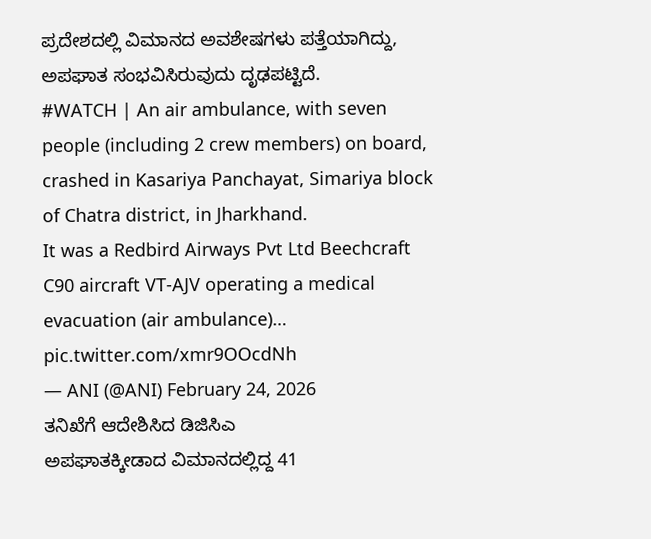ಪ್ರದೇಶದಲ್ಲಿ ವಿಮಾನದ ಅವಶೇಷಗಳು ಪತ್ತೆಯಾಗಿದ್ದು, ಅಪಘಾತ ಸಂಭವಿಸಿರುವುದು ದೃಢಪಟ್ಟಿದೆ.
#WATCH | An air ambulance, with seven people (including 2 crew members) on board, crashed in Kasariya Panchayat, Simariya block of Chatra district, in Jharkhand.
It was a Redbird Airways Pvt Ltd Beechcraft C90 aircraft VT-AJV operating a medical evacuation (air ambulance)… pic.twitter.com/xmr9OOcdNh
— ANI (@ANI) February 24, 2026
ತನಿಖೆಗೆ ಆದೇಶಿಸಿದ ಡಿಜಿಸಿಎ
ಅಪಘಾತಕ್ಕೀಡಾದ ವಿಮಾನದಲ್ಲಿದ್ದ 41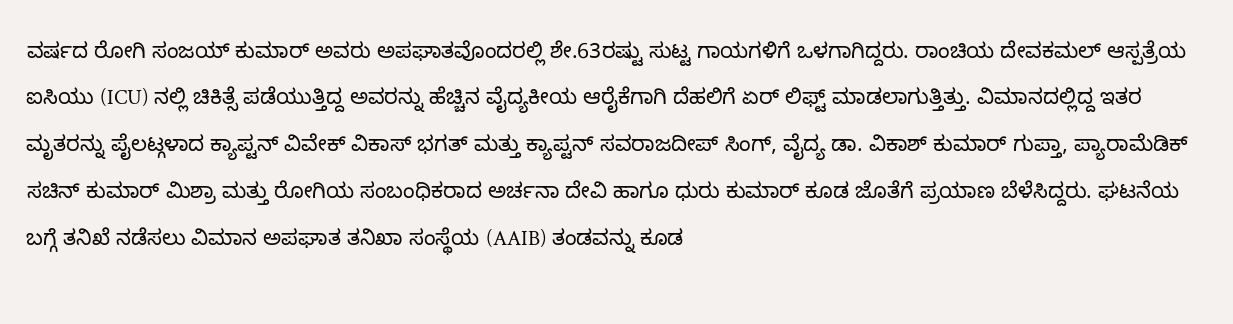ವರ್ಷದ ರೋಗಿ ಸಂಜಯ್ ಕುಮಾರ್ ಅವರು ಅಪಘಾತವೊಂದರಲ್ಲಿ ಶೇ.63ರಷ್ಟು ಸುಟ್ಟ ಗಾಯಗಳಿಗೆ ಒಳಗಾಗಿದ್ದರು. ರಾಂಚಿಯ ದೇವಕಮಲ್ ಆಸ್ಪತ್ರೆಯ ಐಸಿಯು (ICU) ನಲ್ಲಿ ಚಿಕಿತ್ಸೆ ಪಡೆಯುತ್ತಿದ್ದ ಅವರನ್ನು ಹೆಚ್ಚಿನ ವೈದ್ಯಕೀಯ ಆರೈಕೆಗಾಗಿ ದೆಹಲಿಗೆ ಏರ್ ಲಿಫ್ಟ್ ಮಾಡಲಾಗುತ್ತಿತ್ತು. ವಿಮಾನದಲ್ಲಿದ್ದ ಇತರ ಮೃತರನ್ನು ಪೈಲಟ್ಗಳಾದ ಕ್ಯಾಪ್ಟನ್ ವಿವೇಕ್ ವಿಕಾಸ್ ಭಗತ್ ಮತ್ತು ಕ್ಯಾಪ್ಟನ್ ಸವರಾಜದೀಪ್ ಸಿಂಗ್, ವೈದ್ಯ ಡಾ. ವಿಕಾಶ್ ಕುಮಾರ್ ಗುಪ್ತಾ, ಪ್ಯಾರಾಮೆಡಿಕ್ ಸಚಿನ್ ಕುಮಾರ್ ಮಿಶ್ರಾ ಮತ್ತು ರೋಗಿಯ ಸಂಬಂಧಿಕರಾದ ಅರ್ಚನಾ ದೇವಿ ಹಾಗೂ ಧುರು ಕುಮಾರ್ ಕೂಡ ಜೊತೆಗೆ ಪ್ರಯಾಣ ಬೆಳೆಸಿದ್ದರು. ಘಟನೆಯ ಬಗ್ಗೆ ತನಿಖೆ ನಡೆಸಲು ವಿಮಾನ ಅಪಘಾತ ತನಿಖಾ ಸಂಸ್ಥೆಯ (AAIB) ತಂಡವನ್ನು ಕೂಡ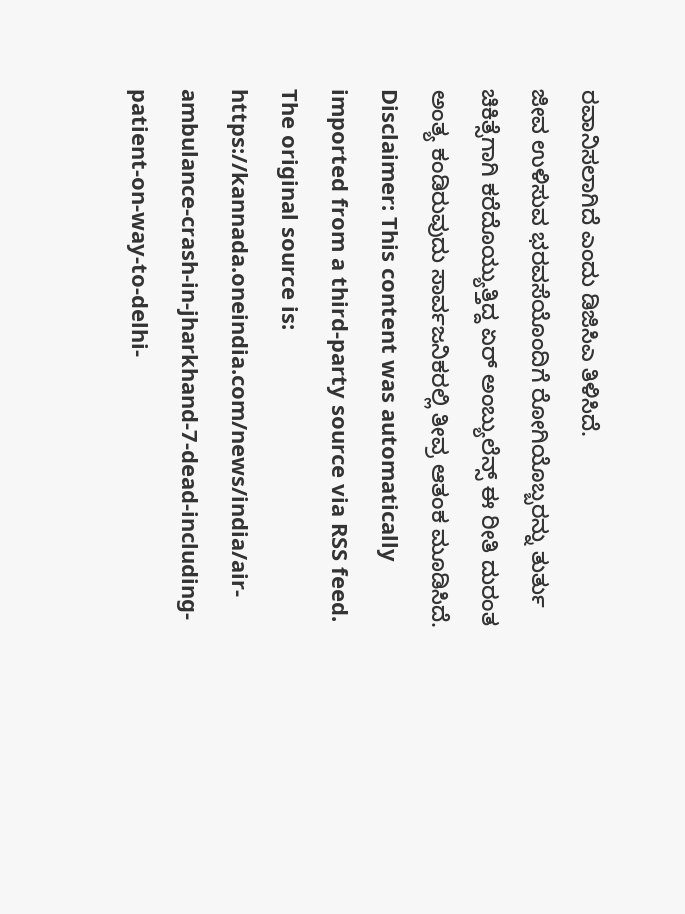ರವಾನಿಸಲಾಗಿದೆ ಎಂದು ಡಿಜಿಸಿಎ ತಿಳಿಸಿದೆ.
ಜೀವ ಉಳಿಸುವ ಭರವಸೆಯೊಂದಿಗೆ ರೋಗಿಯೊಬ್ಬರನ್ನು ತುರ್ತು ಚಿಕಿತ್ಸೆಗಾಗಿ ಕರೆದೊಯ್ಯುತ್ತಿದ್ದ ಏರ್ ಅಂಬ್ಯುಲೆನ್ಸ್ ಈ ರೀತಿ ದುರಂತ ಅಂತ್ಯ ಕಂಡಿರುವುದು ಸಾರ್ವಜನಿಕರಲ್ಲಿ ತೀವ್ರ ಆತಂಕ ಮೂಡಿಸಿದೆ.
Disclaimer: This content was automatically imported from a third-party source via RSS feed. The original source is: https://kannada.oneindia.com/news/india/air-ambulance-crash-in-jharkhand-7-dead-including-patient-on-way-to-delhi-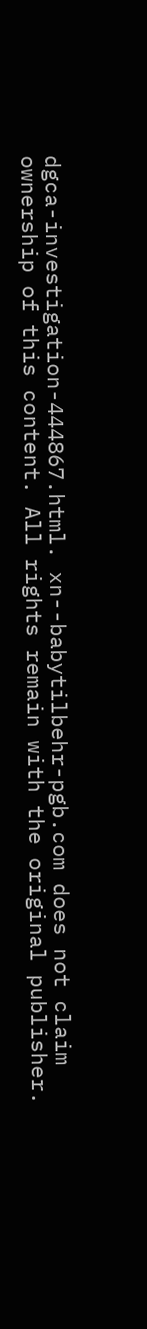dgca-investigation-444867.html. xn--babytilbehr-pgb.com does not claim ownership of this content. All rights remain with the original publisher.